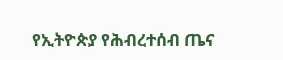የኢትዮጵያ የሕብረተሰብ ጤና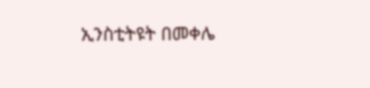ኢንስቲትዩት በመቀሌ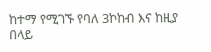ከተማ የሚገኙ የባለ 3ኮከብ እና ከዚያ በላይ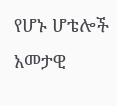የሆኑ ሆቴሎች አመታዊ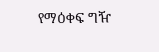የማዕቀፍ ግዥ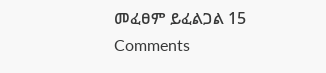መፈፀም ይፈልጋል 15 Comments